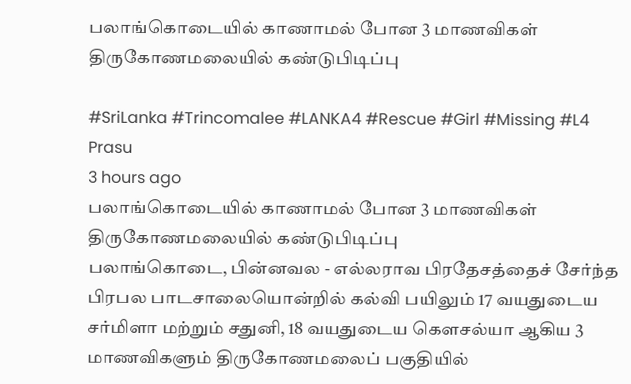பலாங்கொடையில் காணாமல் போன 3 மாணவிகள் திருகோணமலையில் கண்டுபிடிப்பு

#SriLanka #Trincomalee #LANKA4 #Rescue #Girl #Missing #L4
Prasu
3 hours ago
பலாங்கொடையில் காணாமல் போன 3 மாணவிகள் திருகோணமலையில் கண்டுபிடிப்பு
பலாங்கொடை, பின்னவல - எல்லராவ பிரதேசத்தைச் சேர்ந்த பிரபல பாடசாலையொன்றில் கல்வி பயிலும் 17 வயதுடைய சர்மிளா மற்றும் சதுனி, 18 வயதுடைய கௌசல்யா ஆகிய 3 மாணவிகளும் திருகோணமலைப் பகுதியில்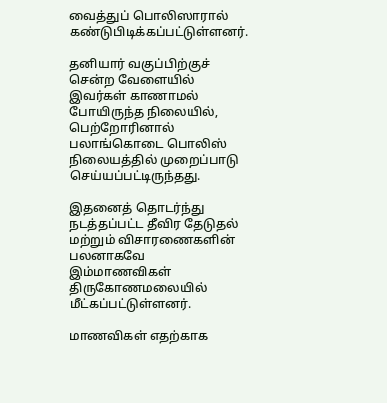வைத்துப் பொலிஸாரால் கண்டுபிடிக்கப்பட்டுள்ளனர்.

தனியார் வகுப்பிற்குச் சென்ற வேளையில் இவர்கள் காணாமல் போயிருந்த நிலையில், பெற்றோரினால் பலாங்கொடை பொலிஸ் நிலையத்தில் முறைப்பாடு செய்யப்பட்டிருந்தது.

இதனைத் தொடர்ந்து நடத்தப்பட்ட தீவிர தேடுதல் மற்றும் விசாரணைகளின் பலனாகவே இம்மாணவிகள் திருகோணமலையில் மீட்கப்பட்டுள்ளனர்.

மாணவிகள் எதற்காக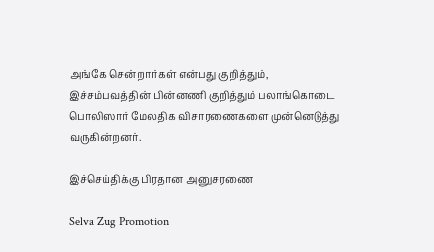அங்கே சென்றார்கள் என்பது குறித்தும், இச்சம்பவத்தின் பின்னணி குறித்தும் பலாங்கொடை பொலிஸார் மேலதிக விசாரணைகளை முன்னெடுத்து வருகின்றனர்.

இச்செய்திக்கு பிரதான அனுசரணை

Selva Zug Promotion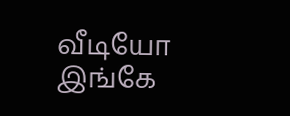வீடியோ இங்கே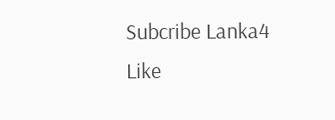Subcribe Lanka4
Like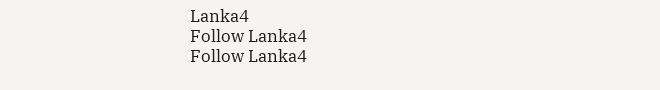Lanka4
Follow Lanka4
Follow Lanka4